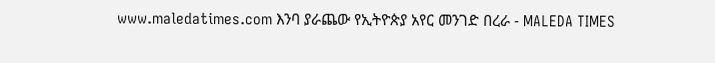www.maledatimes.com እንባ ያራጨው የኢትዮጵያ አየር መንገድ በረራ - MALEDA TIMES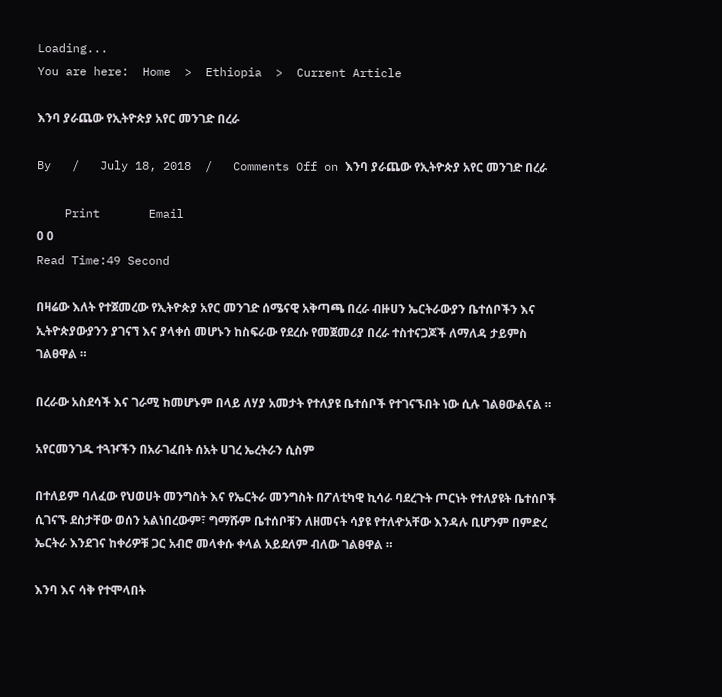Loading...
You are here:  Home  >  Ethiopia  >  Current Article

እንባ ያራጨው የኢትዮጵያ አየር መንገድ በረራ

By   /   July 18, 2018  /   Comments Off on እንባ ያራጨው የኢትዮጵያ አየር መንገድ በረራ

    Print       Email
0 0
Read Time:49 Second

በዛሬው እለት የተጀመረው የኢትዮጵያ አየር መንገድ ሰሜናዊ አቅጣጫ በረራ ብዙሀን ኤርትራውያን ቤተሰቦችን እና ኢትዮጵያውያንን ያገናኘ እና ያላቀሰ መሆኑን ከስፍራው የደረሱ የመጀመሪያ በረራ ተስተናጋጆች ለማለዳ ታይምስ ገልፀዋል ።

በረራው አስደሳች እና ገራሚ ከመሆኑም በላይ ለሃያ አመታት የተለያዩ ቤተሰቦች የተገናኙበት ነው ሲሉ ገልፀውልናል ።

አየርመንገዱ ተጓዦችን በአራገፈበት ሰአት ሀገረ ኤረትራን ሲስም

በተለይም ባለፈው የህወሀት መንግስት እና የኤርትራ መንግስት በፖለቲካዊ ኪሳራ ባደረጉት ጦርነት የተለያዩት ቤተሰቦች ሲገናኙ ደስታቸው ወሰን አልነበረውም፣ ግማሹም ቤተሰቦቹን ለዘመናት ሳያዩ የተለዯአቸው እንዳሉ ቢሆንም በምድረ ኤርትራ እንደገና ከቀሪዎቹ ጋር አብሮ መላቀሱ ቀላል አይደለም ብለው ገልፀዋል ።

እንባ እና ሳቅ የተሞላበት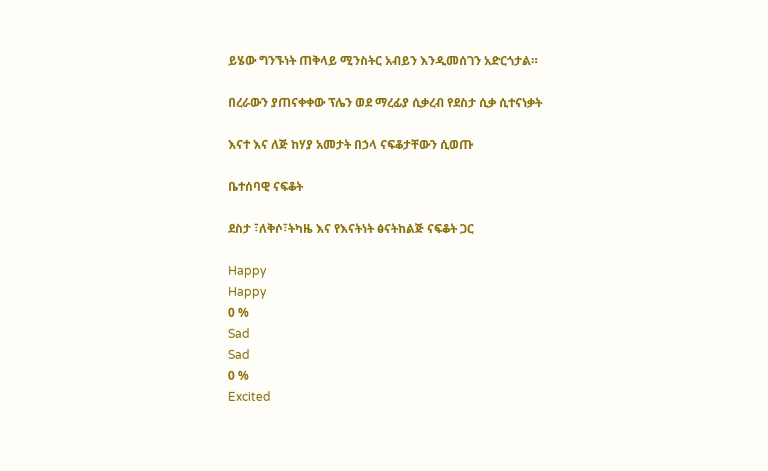ይሄው ግንኙነት ጠቅላይ ሚንስትር አብይን እንዲመሰገን አድርጎታል።

በረራውን ያጠናቀቀው ፕሌን ወደ ማረፊያ ሲቃረብ የደስታ ሲቃ ሲተናነቃት

እናተ እና ለጅ ከሃያ አመታት በኃላ ናፍቆታቸውን ሲወጡ

ቤተሰባዊ ናፍቆት

ደስታ ፣ለቅሶ፣ትካዜ እና የእናትነት ፅናትከልጅ ናፍቆት ጋር

Happy
Happy
0 %
Sad
Sad
0 %
Excited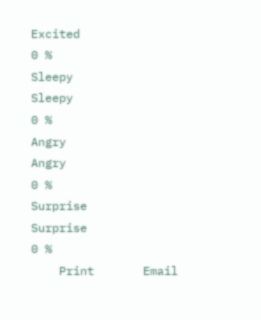Excited
0 %
Sleepy
Sleepy
0 %
Angry
Angry
0 %
Surprise
Surprise
0 %
    Print       Email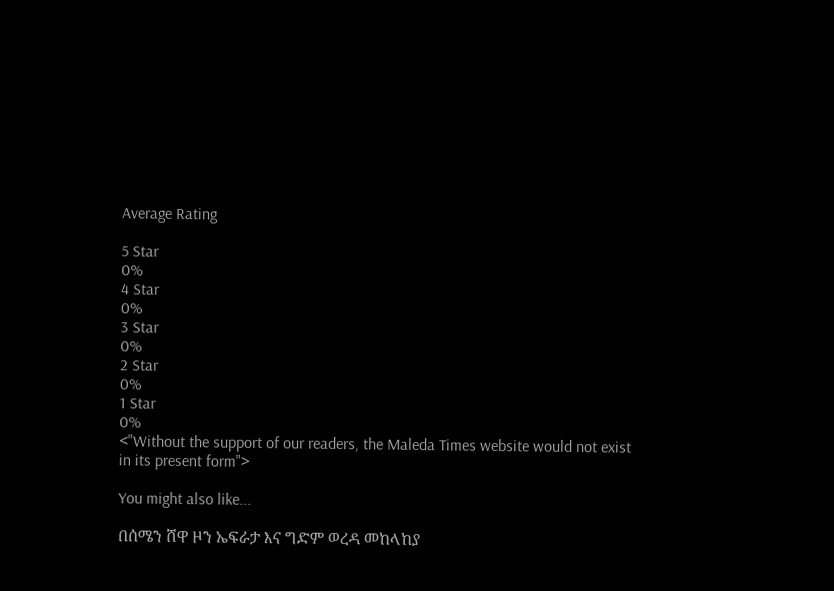Average Rating

5 Star
0%
4 Star
0%
3 Star
0%
2 Star
0%
1 Star
0%
<"Without the support of our readers, the Maleda Times website would not exist in its present form">

You might also like...

በሰሜን ሸዋ ዞን ኤፍራታ እና ግድም ወረዳ መከላከያ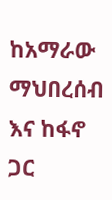ከአማራው ማህበረሰብ እና ከፋኖ ጋር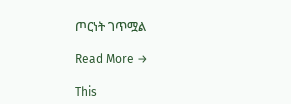ጦርነት ገጥሟል

Read More →

This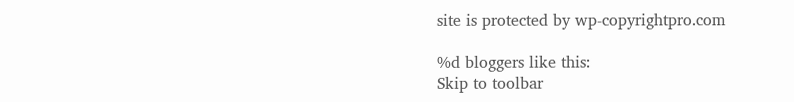site is protected by wp-copyrightpro.com

%d bloggers like this:
Skip to toolbar